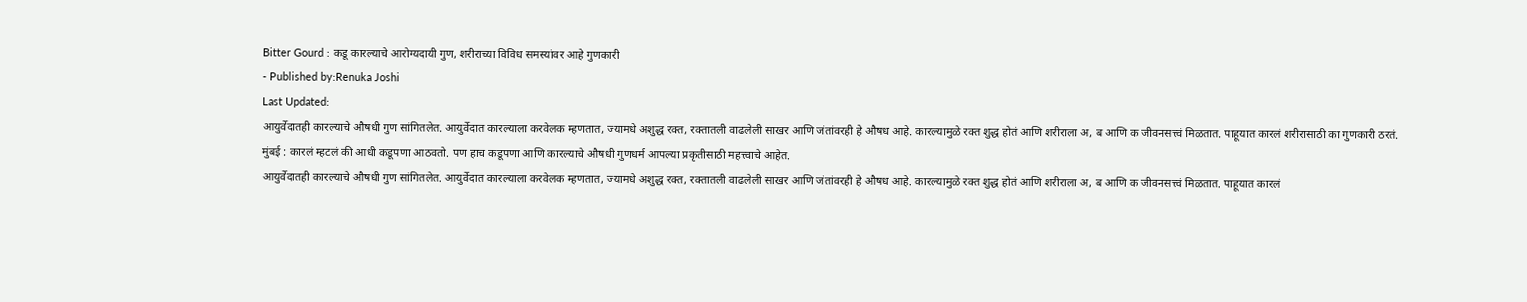Bitter Gourd : कडू कारल्याचे आरोग्यदायी गुण, शरीराच्या विविध समस्यांवर आहे गुणकारी
- Published by:Renuka Joshi
Last Updated:
आयुर्वेदातही कारल्याचे औषधी गुण सांगितलेत. आयुर्वेदात कारल्याला करवेलक म्हणतात, ज्यामधे अशुद्ध रक्त, रक्तातली वाढलेली साखर आणि जंतांवरही हे औषध आहे. कारल्यामुळे रक्त शुद्ध होतं आणि शरीराला अ, ब आणि क जीवनसत्त्वं मिळतात. पाहूयात कारलं शरीरासाठी का गुणकारी ठरतं.
मुंबई : कारलं म्हटलं की आधी कडूपणा आठवतो. पण हाच कडूपणा आणि कारल्याचे औषधी गुणधर्म आपल्या प्रकृतीसाठी महत्त्वाचे आहेत.
आयुर्वेदातही कारल्याचे औषधी गुण सांगितलेत. आयुर्वेदात कारल्याला करवेलक म्हणतात, ज्यामधे अशुद्ध रक्त, रक्तातली वाढलेली साखर आणि जंतांवरही हे औषध आहे. कारल्यामुळे रक्त शुद्ध होतं आणि शरीराला अ, ब आणि क जीवनसत्त्वं मिळतात. पाहूयात कारलं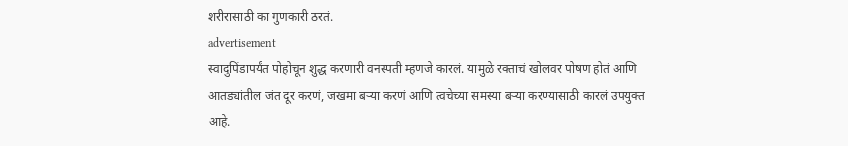शरीरासाठी का गुणकारी ठरतं.
advertisement
स्वादुपिंडापर्यंत पोहोचून शुद्ध करणारी वनस्पती म्हणजे कारलं. यामुळे रक्ताचं खोलवर पोषण होतं आणि आतड्यांतील जंत दूर करणं, जखमा बऱ्या करणं आणि त्वचेच्या समस्या बऱ्या करण्यासाठी कारलं उपयुक्त आहे.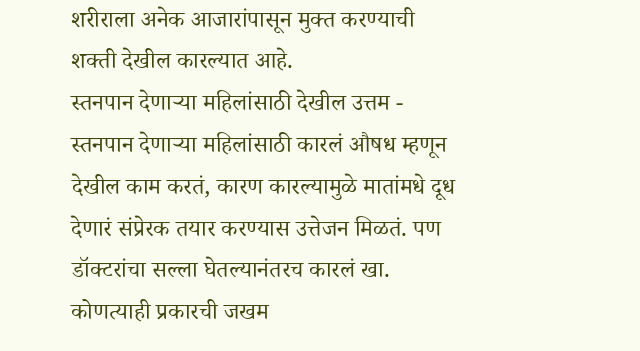शरीराला अनेक आजारांपासून मुक्त करण्याची शक्ती देखील कारल्यात आहे.
स्तनपान देणाऱ्या महिलांसाठी देखील उत्तम - स्तनपान देणाऱ्या महिलांसाठी कारलं औषध म्हणून देखील काम करतं, कारण कारल्यामुळे मातांमधे दूध देणारं संप्रेरक तयार करण्यास उत्तेजन मिळतं. पण डॉक्टरांचा सल्ला घेतल्यानंतरच कारलं खा. कोणत्याही प्रकारची जखम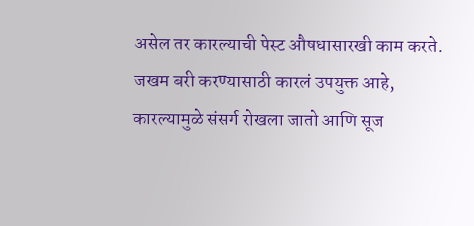असेल तर कारल्याची पेस्ट औषधासारखी काम करते. जखम बरी करण्यासाठी कारलं उपयुक्त आहे, कारल्यामुळे संसर्ग रोखला जातो आणि सूज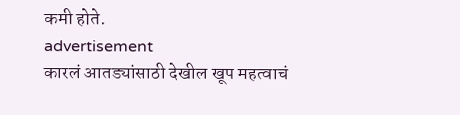कमी होते.
advertisement
कारलं आतड्यांसाठी देखील खूप महत्वाचं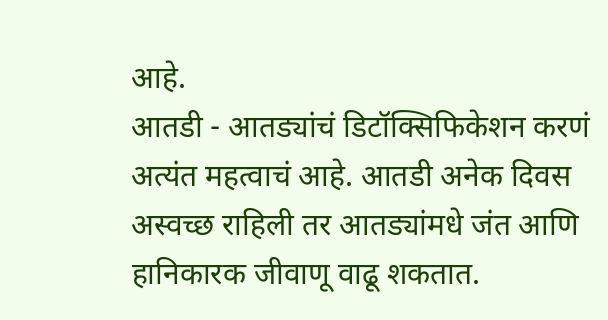आहे.
आतडी - आतड्यांचं डिटॉक्सिफिकेशन करणं अत्यंत महत्वाचं आहे. आतडी अनेक दिवस अस्वच्छ राहिली तर आतड्यांमधे जंत आणि हानिकारक जीवाणू वाढू शकतात.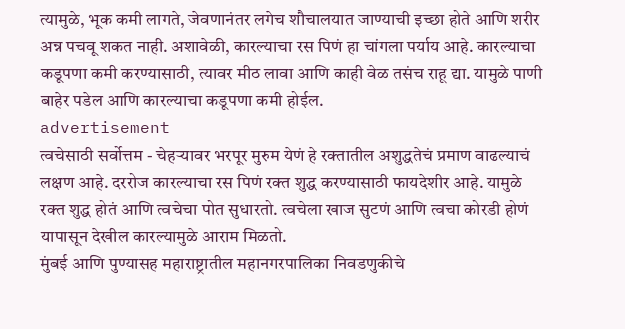त्यामुळे, भूक कमी लागते, जेवणानंतर लगेच शौचालयात जाण्याची इच्छा होते आणि शरीर अन्न पचवू शकत नाही. अशावेळी, कारल्याचा रस पिणं हा चांगला पर्याय आहे. कारल्याचा कडूपणा कमी करण्यासाठी, त्यावर मीठ लावा आणि काही वेळ तसंच राहू द्या. यामुळे पाणी बाहेर पडेल आणि कारल्याचा कडूपणा कमी होईल.
advertisement
त्वचेसाठी सर्वोत्तम - चेहऱ्यावर भरपूर मुरुम येणं हे रक्तातील अशुद्धतेचं प्रमाण वाढल्याचं लक्षण आहे. दररोज कारल्याचा रस पिणं रक्त शुद्ध करण्यासाठी फायदेशीर आहे. यामुळे रक्त शुद्ध होतं आणि त्वचेचा पोत सुधारतो. त्वचेला खाज सुटणं आणि त्वचा कोरडी होणं यापासून देखील कारल्यामुळे आराम मिळतो.
मुंबई आणि पुण्यासह महाराष्ट्रातील महानगरपालिका निवडणुकीचे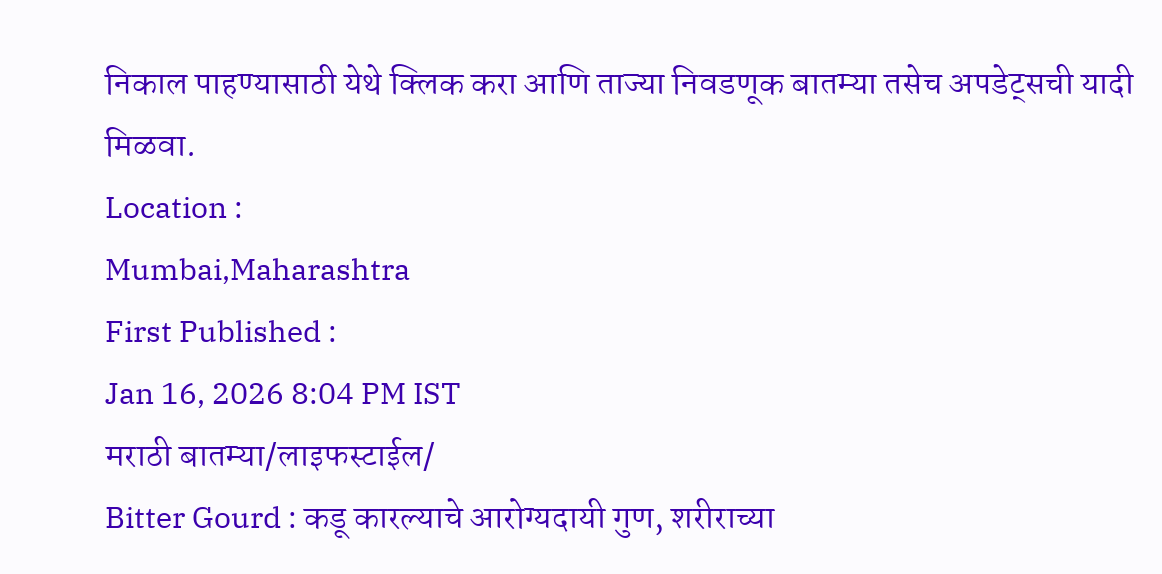निकाल पाहण्यासाठी येथे क्लिक करा आणि ताज्या निवडणूक बातम्या तसेच अपडेट्सची यादी मिळवा.
Location :
Mumbai,Maharashtra
First Published :
Jan 16, 2026 8:04 PM IST
मराठी बातम्या/लाइफस्टाईल/
Bitter Gourd : कडू कारल्याचे आरोग्यदायी गुण, शरीराच्या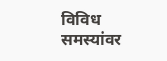विविध समस्यांवर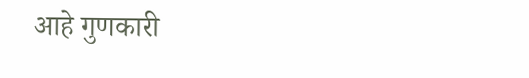आहे गुणकारी